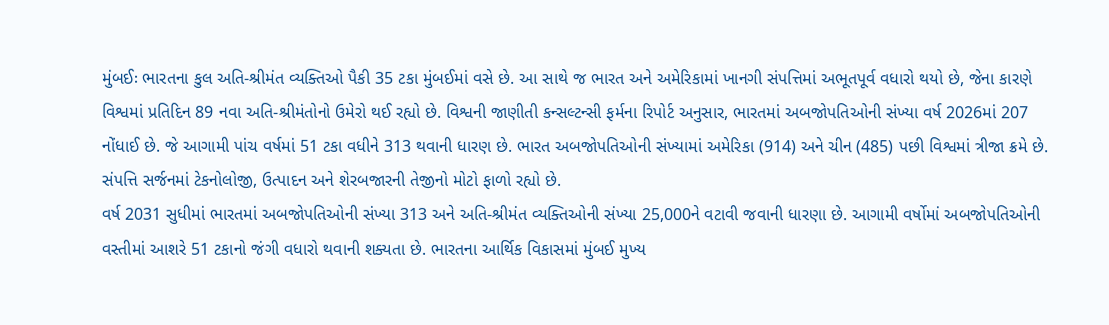મુંબઈઃ ભારતના કુલ અતિ-શ્રીમંત વ્યક્તિઓ પૈકી 35 ટકા મુંબઈમાં વસે છે. આ સાથે જ ભારત અને અમેરિકામાં ખાનગી સંપત્તિમાં અભૂતપૂર્વ વધારો થયો છે, જેના કારણે વિશ્વમાં પ્રતિદિન 89 નવા અતિ-શ્રીમંતોનો ઉમેરો થઈ રહ્યો છે. વિશ્વની જાણીતી કન્સલ્ટન્સી ફર્મના રિપોર્ટ અનુસાર, ભારતમાં અબજોપતિઓની સંખ્યા વર્ષ 2026માં 207 નોંધાઈ છે. જે આગામી પાંચ વર્ષમાં 51 ટકા વધીને 313 થવાની ધારણ છે. ભારત અબજોપતિઓની સંખ્યામાં અમેરિકા (914) અને ચીન (485) પછી વિશ્વમાં ત્રીજા ક્રમે છે. સંપત્તિ સર્જનમાં ટેકનોલોજી, ઉત્પાદન અને શેરબજારની તેજીનો મોટો ફાળો રહ્યો છે.
વર્ષ 2031 સુધીમાં ભારતમાં અબજોપતિઓની સંખ્યા 313 અને અતિ-શ્રીમંત વ્યક્તિઓની સંખ્યા 25,000ને વટાવી જવાની ધારણા છે. આગામી વર્ષોમાં અબજોપતિઓની વસ્તીમાં આશરે 51 ટકાનો જંગી વધારો થવાની શક્યતા છે. ભારતના આર્થિક વિકાસમાં મુંબઈ મુખ્ય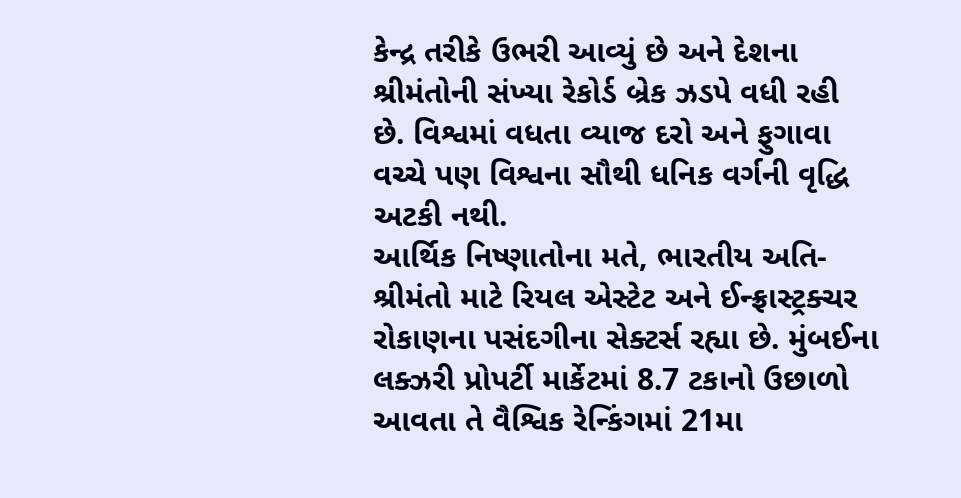કેન્દ્ર તરીકે ઉભરી આવ્યું છે અને દેશના શ્રીમંતોની સંખ્યા રેકોર્ડ બ્રેક ઝડપે વધી રહી છે. વિશ્વમાં વધતા વ્યાજ દરો અને ફુગાવા વચ્ચે પણ વિશ્વના સૌથી ધનિક વર્ગની વૃદ્ધિ અટકી નથી.
આર્થિક નિષ્ણાતોના મતે, ભારતીય અતિ-શ્રીમંતો માટે રિયલ એસ્ટેટ અને ઈન્ફ્રાસ્ટ્રક્ચર રોકાણના પસંદગીના સેક્ટર્સ રહ્યા છે. મુંબઈના લક્ઝરી પ્રોપર્ટી માર્કેટમાં 8.7 ટકાનો ઉછાળો આવતા તે વૈશ્વિક રેન્કિંગમાં 21મા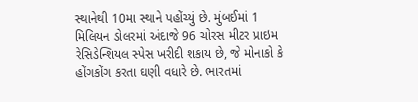સ્થાનેથી 10મા સ્થાને પહોંચ્યું છે. મુંબઈમાં 1 મિલિયન ડોલરમાં અંદાજે 96 ચોરસ મીટર પ્રાઇમ રેસિડેન્શિયલ સ્પેસ ખરીદી શકાય છે, જે મોનાકો કે હોંગકોંગ કરતા ઘણી વધારે છે. ભારતમાં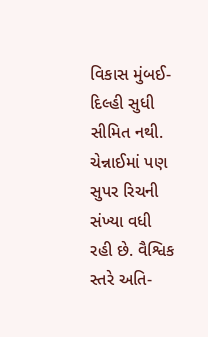વિકાસ મુંબઈ-દિલ્હી સુધી સીમિત નથી. ચેન્નાઈમાં પણ સુપર રિચની સંખ્યા વધી રહી છે. વૈશ્વિક સ્તરે અતિ-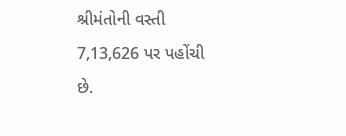શ્રીમંતોની વસ્તી 7,13,626 પર પહોંચી છે.